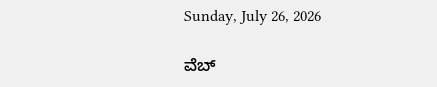Sunday, July 26, 2026

ವೆಬ್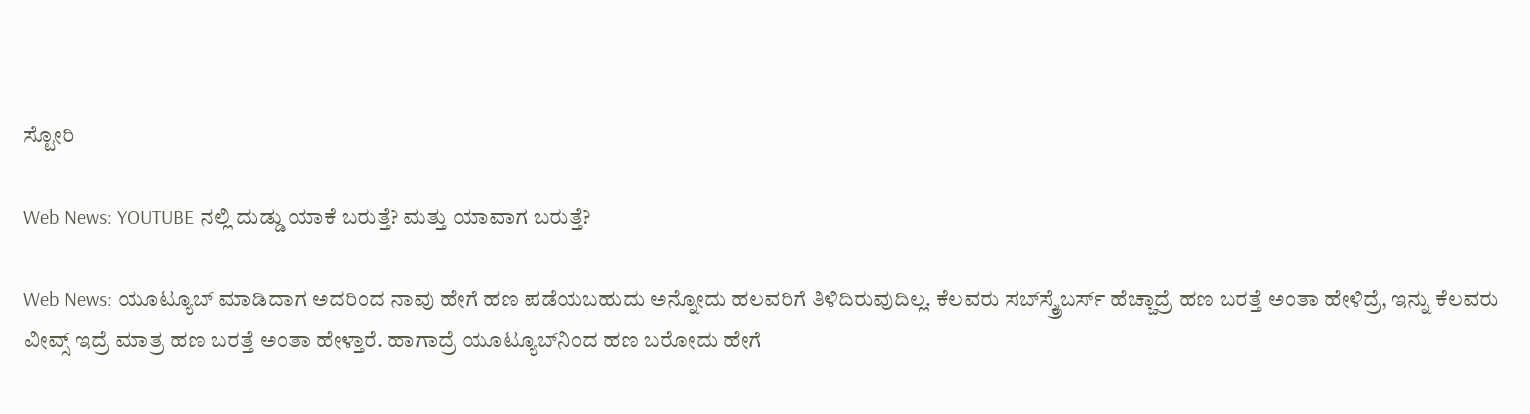ಸ್ಟೋರಿ

Web News: YOUTUBE ನಲ್ಲಿ ದುಡ್ಡು ಯಾಕೆ ಬರುತ್ತೆ? ಮತ್ತು ಯಾವಾಗ ಬರುತ್ತೆ?

Web News: ಯೂಟ್ಯೂಬ್ ಮಾಡಿದಾಗ ಅದರಿಂದ ನಾವು ಹೇಗೆ ಹಣ ಪಡೆಯಬಹುದು ಅನ್ನೋದು ಹಲವರಿಗೆ ತಿಳಿದಿರುವುದಿಲ್ಲ. ಕೆಲವರು ಸಬ್‌ಸ್ಕ್ರೈಬರ್ಸ್ ಹೆಚ್ಚಾದ್ರೆ ಹಣ ಬರತ್ತೆ ಅಂತಾ ಹೇಳಿದ್ರೆ, ಇನ್ನು ಕೆಲವರು ವೀವ್ಸ್ ಇದ್ರೆ ಮಾತ್ರ ಹಣ ಬರತ್ತೆ ಅಂತಾ ಹೇಳ್ತಾರೆ. ಹಾಗಾದ್ರೆ ಯೂಟ್ಯೂಬ್‌ನಿಂದ ಹಣ ಬರೋದು ಹೇಗೆ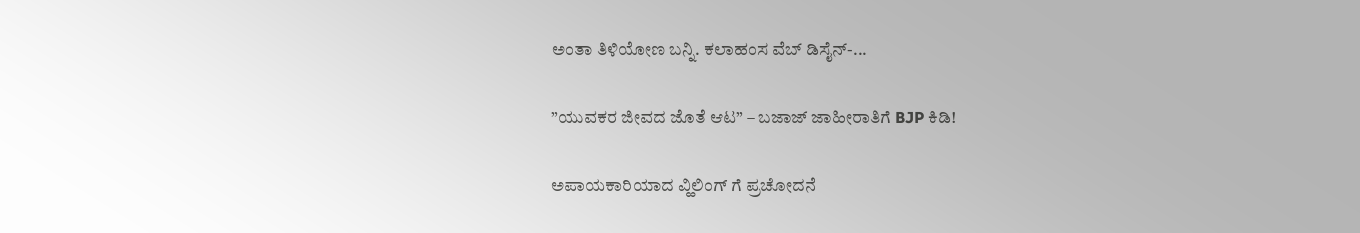ಅಂತಾ ತಿಳಿಯೋಣ ಬನ್ನಿ. ಕಲಾಹಂಸ ವೆಬ್ ಡಿಸೈನ್-...

”ಯುವಕರ ಜೀವದ ಜೊತೆ ಆಟ” – ಬಜಾಜ್ ಜಾಹೀರಾತಿಗೆ BJP ಕಿಡಿ!

ಅಪಾಯಕಾರಿಯಾದ ವ್ಹಿಲಿಂಗ್ ಗೆ ಪ್ರಚೋದನೆ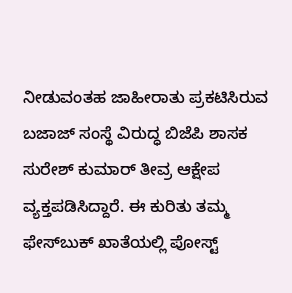ನೀಡುವಂತಹ ಜಾಹೀರಾತು ಪ್ರಕಟಿಸಿರುವ ಬಜಾಜ್ ಸಂಸ್ಥೆ ವಿರುದ್ಧ ಬಿಜೆಪಿ ಶಾಸಕ ಸುರೇಶ್ ಕುಮಾರ್ ತೀವ್ರ ಆಕ್ಷೇಪ ವ್ಯಕ್ತಪಡಿಸಿದ್ದಾರೆ. ಈ ಕುರಿತು ತಮ್ಮ ಫೇಸ್‌ಬುಕ್ ಖಾತೆಯಲ್ಲಿ ಪೋಸ್ಟ್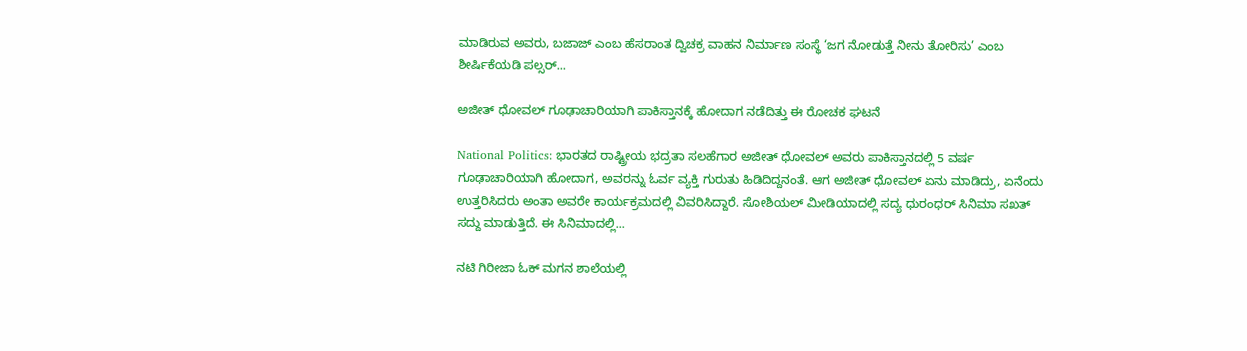ಮಾಡಿರುವ ಅವರು, ಬಜಾಜ್ ಎಂಬ ಹೆಸರಾಂತ ದ್ವಿಚಕ್ರ ವಾಹನ ನಿರ್ಮಾಣ ಸಂಸ್ಥೆ ‘ಜಗ ನೋಡುತ್ತೆ ನೀನು ತೋರಿಸು’ ಎಂಬ ಶೀರ್ಷಿಕೆಯಡಿ ಪಲ್ಸರ್...

ಅಜೀತ್ ಧೋವಲ್ ಗೂಢಾಚಾರಿಯಾಗಿ ಪಾಕಿಸ್ತಾನಕ್ಕೆ ಹೋದಾಗ ನಡೆದಿತ್ತು ಈ ರೋಚಕ ಘಟನೆ

National Politics: ಭಾರತದ ರಾಷ್ಟ್ರೀಯ ಭದ್ರತಾ ಸಲಹೆಗಾರ ಅಜೀತ್ ಧೋವಲ್ ಅವರು ಪಾಕಿಸ್ತಾನದಲ್ಲಿ 5 ವರ್ಷ ಗೂಢಾಚಾರಿಯಾಗಿ ಹೋದಾಗ, ಅವರನ್ನು ಓರ್ವ ವ್ಯಕ್ತಿ ಗುರುತು ಹಿಡಿದಿದ್ದನಂತೆ. ಆಗ ಅಜೀತ್ ಧೋವಲ್ ಏನು ಮಾಡಿದ್ರು, ಏನೆಂದು ಉತ್ತರಿಸಿದರು ಅಂತಾ ಅವರೇ ಕಾರ್ಯಕ್ರಮದಲ್ಲಿ ವಿವರಿಸಿದ್ದಾರೆ. ಸೋಶಿಯಲ್ ಮೀಡಿಯಾದಲ್ಲಿ ಸದ್ಯ ಧುರಂಧರ್ ಸಿನಿಮಾ ಸಖತ್ ಸದ್ದು ಮಾಡುತ್ತಿದೆ. ಈ ಸಿನಿಮಾದಲ್ಲಿ...

ನಟಿ ಗಿರೀಜಾ ಓಕ್ ಮಗನ ಶಾಲೆಯಲ್ಲಿ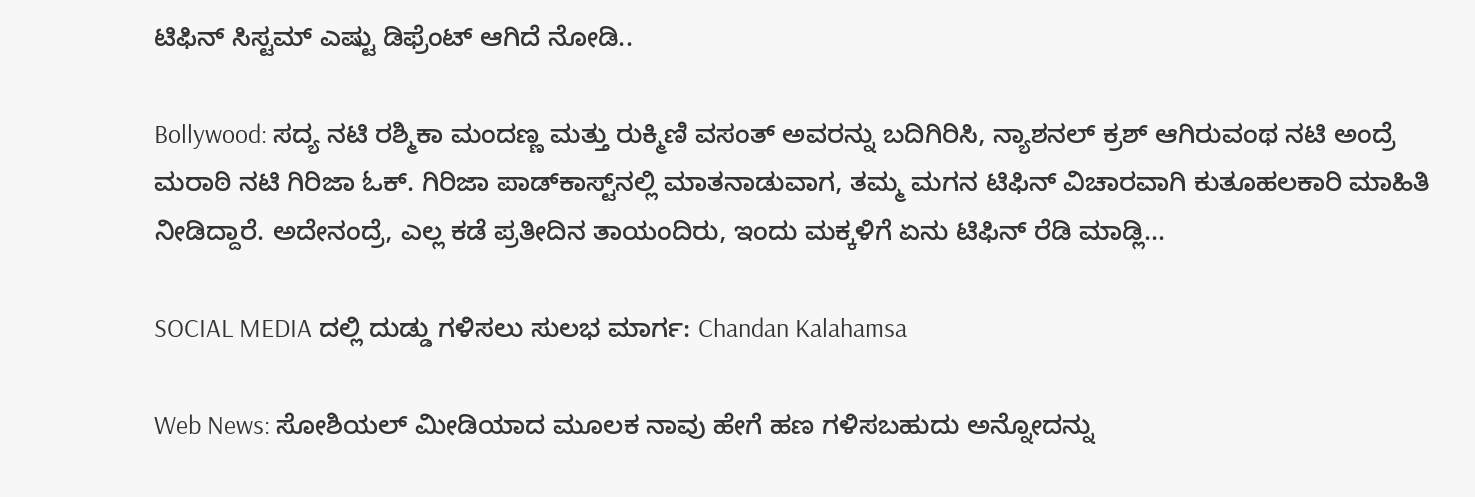ಟಿಫಿನ್ ಸಿಸ್ಟಮ್ ಎಷ್ಟು ಡಿಫ್ರೆಂಟ್ ಆಗಿದೆ ನೋಡಿ..

Bollywood: ಸದ್ಯ ನಟಿ ರಶ್ಮಿಕಾ ಮಂದಣ್ಣ ಮತ್ತು ರುಕ್ಮಿಣಿ ವಸಂತ್ ಅವರನ್ನು ಬದಿಗಿರಿಸಿ, ನ್ಯಾಶನಲ್ ಕ್ರಶ್ ಆಗಿರುವಂಥ ನಟಿ ಅಂದ್ರೆ ಮರಾಠಿ ನಟಿ ಗಿರಿಜಾ ಓಕ್. ಗಿರಿಜಾ ಪಾಡ್‌ಕಾಸ್ಟ್‌ನಲ್ಲಿ ಮಾತನಾಡುವಾಗ, ತಮ್ಮ ಮಗನ ಟಿಫಿನ್ ವಿಚಾರವಾಗಿ ಕುತೂಹಲಕಾರಿ ಮಾಹಿತಿ ನೀಡಿದ್ದಾರೆ. ಅದೇನಂದ್ರೆ, ಎಲ್ಲ ಕಡೆ ಪ್ರತೀದಿನ ತಾಯಂದಿರು, ಇಂದು ಮಕ್ಕಳಿಗೆ ಏನು ಟಿಫಿನ್ ರೆಡಿ ಮಾಡ್ಲಿ...

SOCIAL MEDIA ದಲ್ಲಿ ದುಡ್ಡು ಗಳಿಸಲು ಸುಲಭ ಮಾರ್ಗ: Chandan Kalahamsa

Web News: ಸೋಶಿಯಲ್ ಮೀಡಿಯಾದ ಮೂಲಕ ನಾವು ಹೇಗೆ ಹಣ ಗಳಿಸಬಹುದು ಅನ್ನೋದನ್ನು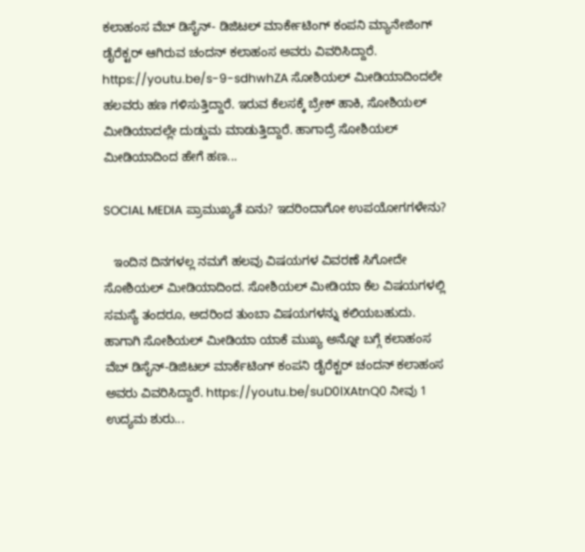ಕಲಾಹಂಸ ವೆಬ್ ಡಿಸೈನ್- ಡಿಜಿಟಲ್ ಮಾರ್ಕೇಟಿಂಗ್ ಕಂಪನಿ ಮ್ಯಾನೇಜಿಂಗ್ ಡೈರೆಕ್ಟರ್ ಆಗಿರುವ ಚಂದನ್ ಕಲಾಹಂಸ ಅವರು ವಿವರಿಸಿದ್ದಾರೆ. https://youtu.be/s-9-sdhwhZA ಸೋಶಿಯಲ್ ಮೀಡಿಯಾದಿಂದಲೇ ಹಲವರು ಹಣ ಗಳಿಸುತ್ತಿದ್ದಾರೆ. ಇರುವ ಕೆಲಸಕ್ಕೆ ಬ್ರೇಕ್ ಹಾಕಿ, ಸೋಶಿಯಲ್ ಮೀಡಿಯಾದಲ್ಲೇ ದುಡ್ಡುಮ ಮಾಡುತ್ತಿದ್ದಾರೆ. ಹಾಗಾದ್ರೆ ಸೋಶಿಯಲ್ ಮೀಡಿಯಾದಿಂದ ಹೇಗೆ ಹಣ...

SOCIAL MEDIA ಪ್ರಾಮುಖ್ಯತೆ ಏನು? ಇದರಿಂದಾಗೋ ಉಪಯೋಗಗಳೇನು?

   ಇಂದಿನ ದಿನಗಳಲ್ಲ ನಮಗೆ ಹಲವು ವಿಷಯಗಳ ವಿವರಣೆ ಸಿಗೋದೇ ಸೋಶಿಯಲ್ ಮೀಡಿಯಾದಿಂದ. ಸೋಶಿಯಲ್ ಮೀಡಿಯಾ ಕೆಲ ವಿಷಯಗಳಲ್ಲಿ ಸಮಸ್ಯೆ ತಂದರೂ, ಅದರಿಂದ ತುಂಬಾ ವಿಷಯಗಳನ್ನು ಕಲಿಯಬಹುದು. ಹಾಗಾಗಿ ಸೋಶಿಯಲ್ ಮೀಡಿಯಾ ಯಾಕೆ ಮುಖ್ಯ ಅನ್ನೋ ಬಗ್ಗೆ ಕಲಾಹಂಸ ವೆಬ್ ಡಿಸೈನ್-ಡಿಜಿಟಲ್ ಮಾರ್ಕೆಟಿಂಗ್ ಕಂಪನಿ ಡೈರೆಕ್ಟರ್ ಚಂದನ್ ಕಲಾಹಂಸ ಅವರು ವಿವರಿಸಿದ್ದಾರೆ. https://youtu.be/suD0lXAtnQ0 ನೀವು 1 ಉದ್ಯಮ ಶುರು...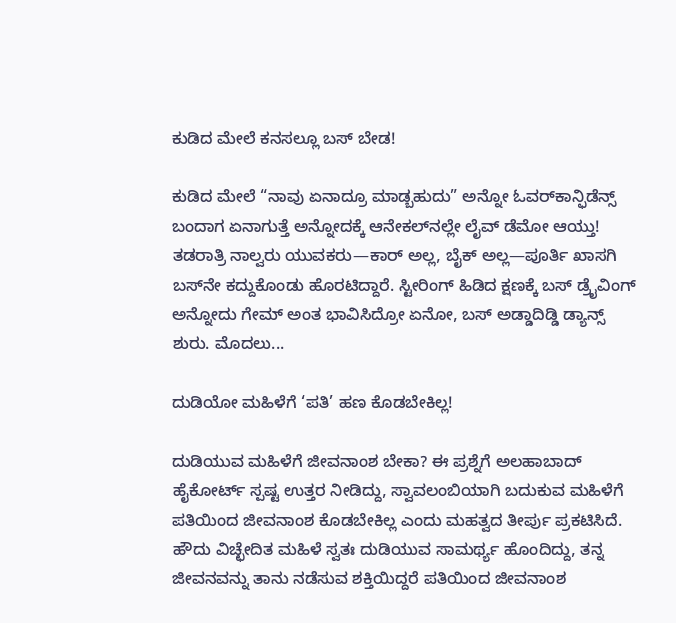ಕುಡಿದ ಮೇಲೆ ಕನಸಲ್ಲೂ ಬಸ್ ಬೇಡ!

ಕುಡಿದ ಮೇಲೆ “ನಾವು ಏನಾದ್ರೂ ಮಾಡ್ಬಹುದು” ಅನ್ನೋ ಓವರ್‌ಕಾನ್ಫಿಡೆನ್ಸ್ ಬಂದಾಗ ಏನಾಗುತ್ತೆ ಅನ್ನೋದಕ್ಕೆ ಆನೇಕಲ್‌ನಲ್ಲೇ ಲೈವ್ ಡೆಮೋ ಆಯ್ತು! ತಡರಾತ್ರಿ ನಾಲ್ವರು ಯುವಕರು—ಕಾರ್ ಅಲ್ಲ, ಬೈಕ್ ಅಲ್ಲ—ಪೂರ್ತಿ ಖಾಸಗಿ ಬಸ್‌ನೇ ಕದ್ದುಕೊಂಡು ಹೊರಟಿದ್ದಾರೆ. ಸ್ಟೀರಿಂಗ್ ಹಿಡಿದ ಕ್ಷಣಕ್ಕೆ ಬಸ್ ಡ್ರೈವಿಂಗ್ ಅನ್ನೋದು ಗೇಮ್ ಅಂತ ಭಾವಿಸಿದ್ರೋ ಏನೋ, ಬಸ್ ಅಡ್ಡಾದಿಡ್ಡಿ ಡ್ಯಾನ್ಸ್ ಶುರು. ಮೊದಲು...

ದುಡಿಯೋ ಮಹಿಳೆಗೆ ‘ಪತಿ’ ಹಣ ಕೊಡಬೇಕಿಲ್ಲ!

ದುಡಿಯುವ ಮಹಿಳೆಗೆ ಜೀವನಾಂಶ ಬೇಕಾ? ಈ ಪ್ರಶ್ನೆಗೆ ಅಲಹಾಬಾದ್ ಹೈಕೋರ್ಟ್ ಸ್ಪಷ್ಟ ಉತ್ತರ ನೀಡಿದ್ದು, ಸ್ವಾವಲಂಬಿಯಾಗಿ ಬದುಕುವ ಮಹಿಳೆಗೆ ಪತಿಯಿಂದ ಜೀವನಾಂಶ ಕೊಡಬೇಕಿಲ್ಲ ಎಂದು ಮಹತ್ವದ ತೀರ್ಪು ಪ್ರಕಟಿಸಿದೆ. ಹೌದು ವಿಚ್ಛೇದಿತ ಮಹಿಳೆ ಸ್ವತಃ ದುಡಿಯುವ ಸಾಮರ್ಥ್ಯ ಹೊಂದಿದ್ದು, ತನ್ನ ಜೀವನವನ್ನು ತಾನು ನಡೆಸುವ ಶಕ್ತಿಯಿದ್ದರೆ ಪತಿಯಿಂದ ಜೀವನಾಂಶ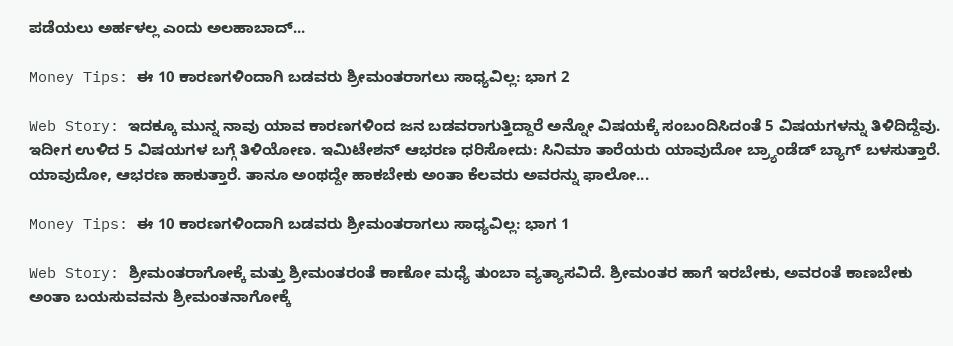ಪಡೆಯಲು ಅರ್ಹಳಲ್ಲ ಎಂದು ಅಲಹಾಬಾದ್...

Money Tips: ಈ 10 ಕಾರಣಗಳಿಂದಾಗಿ ಬಡವರು ಶ್ರೀಮಂತರಾಗಲು ಸಾಧ್ಯವಿಲ್ಲ: ಭಾಗ 2

Web Story: ಇದಕ್ಕೂ ಮುನ್ನ ನಾವು ಯಾವ ಕಾರಣಗಳಿಂದ ಜನ ಬಡವರಾಗುತ್ತಿದ್ದಾರೆ ಅನ್ನೋ ವಿಷಯಕ್ಕೆ ಸಂಬಂದಿಸಿದಂತೆ 5 ವಿಷಯಗಳನ್ನು ತಿಳಿದಿದ್ದೆವು. ಇದೀಗ ಉಳಿದ 5 ವಿಷಯಗಳ ಬಗ್ಗೆ ತಿಳಿಯೋಣ. ಇಮಿಟೇಶನ್ ಆಭರಣ ಧರಿಸೋದು: ಸಿನಿಮಾ ತಾರೆಯರು ಯಾವುದೋ ಬ್ರ್ಯಾಂಡೆಡ್ ಬ್ಯಾಗ್ ಬಳಸುತ್ತಾರೆ. ಯಾವುದೋ, ಆಭರಣ ಹಾಕುತ್ತಾರೆ. ತಾನೂ ಅಂಥದ್ದೇ ಹಾಕಬೇಕು ಅಂತಾ ಕೆಲವರು ಅವರನ್ನು ಫಾಲೋ...

Money Tips: ಈ 10 ಕಾರಣಗಳಿಂದಾಗಿ ಬಡವರು ಶ್ರೀಮಂತರಾಗಲು ಸಾಧ್ಯವಿಲ್ಲ: ಭಾಗ 1

Web Story: ಶ್ರೀಮಂತರಾಗೋಕ್ಕೆ ಮತ್ತು ಶ್ರೀಮಂತರಂತೆ ಕಾಣೋ ಮಧ್ಯೆ ತುಂಬಾ ವ್ಯತ್ಯಾಸವಿದೆ. ಶ್ರೀಮಂತರ ಹಾಗೆ ಇರಬೇಕು, ಅವರಂತೆ ಕಾಣಬೇಕು ಅಂತಾ ಬಯಸುವವನು ಶ್ರೀಮಂತನಾಗೋಕ್ಕೆ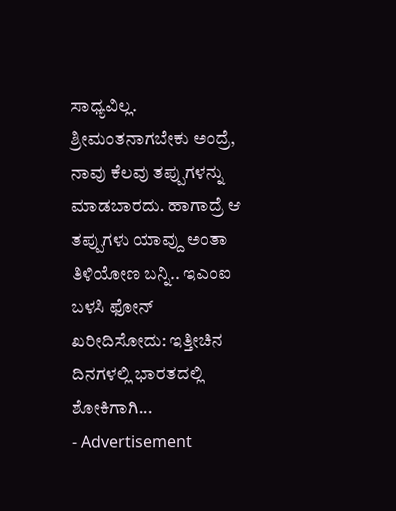ಸಾಧ್ಯವಿಲ್ಲ. ಶ್ರೀಮಂತನಾಗಬೇಕು ಅಂದ್ರೆ, ನಾವು ಕೆಲವು ತಪ್ಪುಗಳನ್ನು ಮಾಡಬಾರದು. ಹಾಗಾದ್ರೆ ಆ ತಪ್ಪುಗಳು ಯಾವ್ದು ಅಂತಾ ತಿಳಿಯೋಣ ಬನ್ನಿ.. ಇಎಂಐ ಬಳಸಿ ಫೋನ್ ಖರೀದಿಸೋದು: ಇತ್ತೀಚಿನ ದಿನಗಳಲ್ಲಿ ಭಾರತದಲ್ಲಿ ಶೋಕಿಗಾಗಿ...
- Advertisement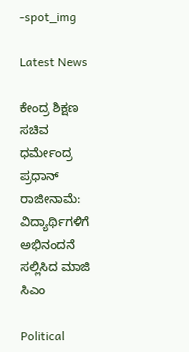-spot_img

Latest News

ಕೇಂದ್ರ ಶಿಕ್ಷಣ ಸಚಿವ ಧರ್ಮೇಂದ್ರ ಪ್ರಧಾನ್ ರಾಜೀನಾಮೆ: ವಿದ್ಯಾರ್ಥಿಗಳಿಗೆ ಅಭಿನಂದನೆ ಸಲ್ಲಿಸಿದ ಮಾಜಿ ಸಿಎಂ

Political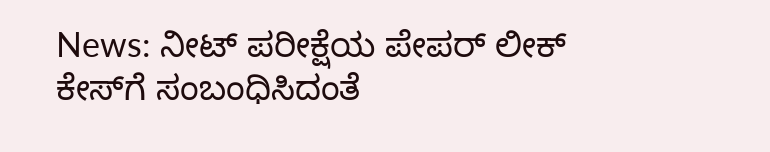News: ನೀಟ್ ಪರೀಕ್ಷೆಯ ಪೇಪರ್ ಲೀಕ್ ಕೇಸ್‌ಗೆ ಸಂಬಂಧಿಸಿದಂತೆ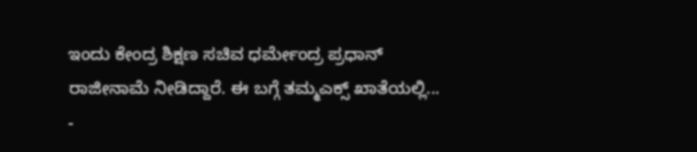ಇಂದು ಕೇಂದ್ರ ಶಿಕ್ಷಣ ಸಚಿವ ಧರ್ಮೇಂದ್ರ ಪ್ರಧಾನ್ ರಾಜೀನಾಮೆ ನೀಡಿದ್ದಾರೆ. ಈ ಬಗ್ಗೆ ತಮ್ಮಎಕ್ಸ್ ಖಾತೆಯಲ್ಲಿ...
-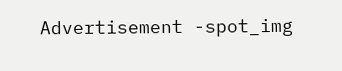Advertisement -spot_img